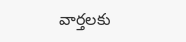వార్తలకు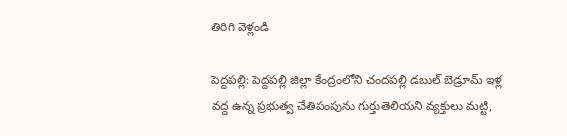తిరిగి వెళ్లండి

పెద్దపల్లి: పెద్దపల్లి జిల్లా కేంద్రంలోని చందపల్లి డబుల్ బెడ్రూమ్ ఇళ్ల వద్ద ఉన్న ప్రభుత్వ చేతిపంపును గుర్తుతెలియని వ్యక్తులు మట్టి,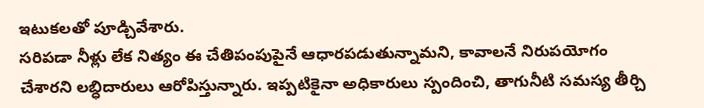ఇటుకలతో పూడ్చివేశారు.
సరిపడా నీళ్లు లేక నిత్యం ఈ చేతిపంపుపైనే ఆధారపడుతున్నామని, కావాలనే నిరుపయోగం చేశారని లబ్ధిదారులు ఆరోపిస్తున్నారు. ఇప్పటికైనా అధికారులు స్పందించి, తాగునీటి సమస్య తీర్చి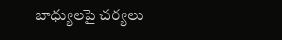బాధ్యులపై చర్యలు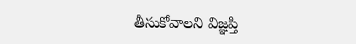తీసుకోవాలని విజ్ఞప్తి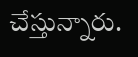చేస్తున్నారు.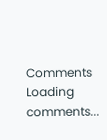Comments
Loading comments...